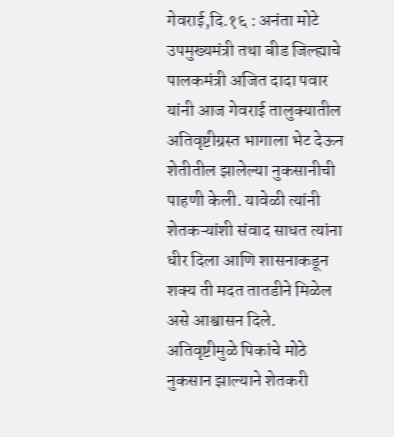गेवराई,दि.१६ : अनंता मोटे
उपमुख्यमंत्री तथा बीड जिल्ह्याचे पालकमंत्री अजित दादा पवार यांनी आज गेवराई तालुक्यातील अतिवृष्टीग्रस्त भागाला भेट देऊन शेतीतील झालेल्या नुकसानीची पाहणी केली. यावेळी त्यांनी शेतकऱ्यांशी संवाद साधत त्यांना धीर दिला आणि शासनाकडून शक्य ती मदत तातडीने मिळेल असे आश्वासन दिले.
अतिवृष्टीमुळे पिकांचे मोठे नुकसान झाल्याने शेतकरी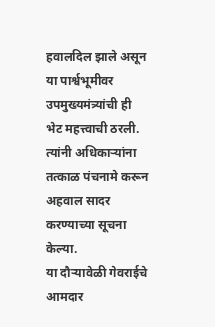हवालदिल झाले असून या पार्श्वभूमीवर उपमुख्यमंत्र्यांची ही भेट महत्त्वाची ठरली. त्यांनी अधिकाऱ्यांना तत्काळ पंचनामे करून अहवाल सादर करण्याच्या सूचना केल्या.
या दौऱ्यावेळी गेवराईचे आमदार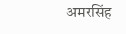अमरसिंह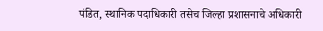पंडित, स्थानिक पदाधिकारी तसेच जिल्हा प्रशासनाचे अधिकारी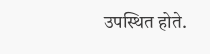उपस्थित होते.